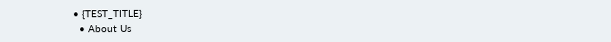• {TEST_TITLE}
  • About Us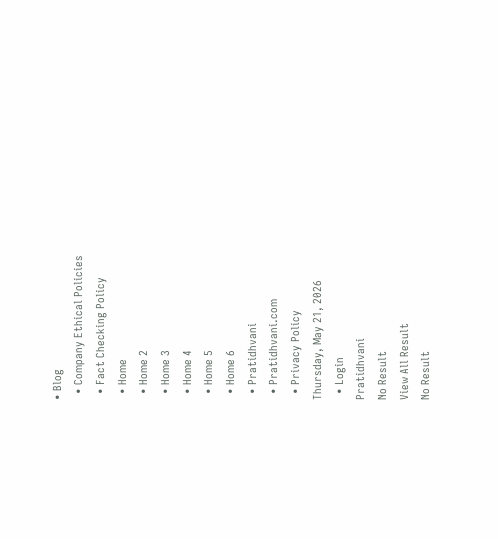• Blog
  • Company Ethical Policies
  • Fact Checking Policy
  • Home
  • Home 2
  • Home 3
  • Home 4
  • Home 5
  • Home 6
  • Pratidhvani
  • Pratidhvani.com
  • Privacy Policy
Thursday, May 21, 2026
  • Login
Pratidhvani
No Result
View All Result
No Result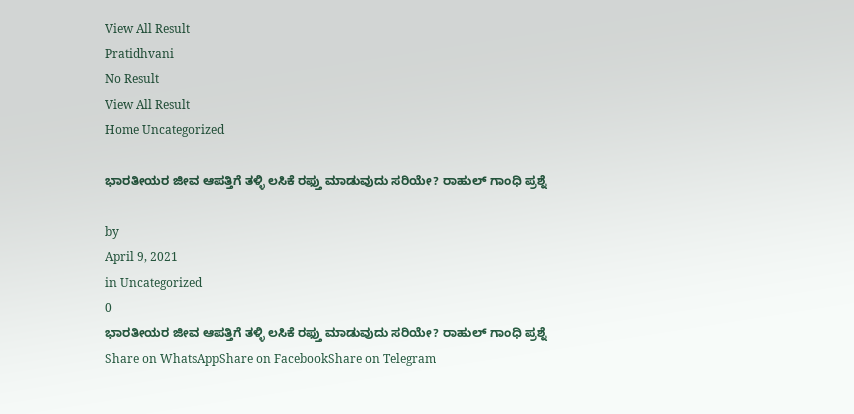View All Result
Pratidhvani
No Result
View All Result
Home Uncategorized

ಭಾರತೀಯರ ಜೀವ ಆಪತ್ತಿಗೆ ತಳ್ಳಿ ಲಸಿಕೆ ರಫ್ತು ಮಾಡುವುದು ಸರಿಯೇ? ರಾಹುಲ್‌ ಗಾಂಧಿ ಪ್ರಶ್ನೆ

by
April 9, 2021
in Uncategorized
0
ಭಾರತೀಯರ ಜೀವ ಆಪತ್ತಿಗೆ ತಳ್ಳಿ ಲಸಿಕೆ ರಫ್ತು ಮಾಡುವುದು ಸರಿಯೇ? ರಾಹುಲ್‌ ಗಾಂಧಿ ಪ್ರಶ್ನೆ
Share on WhatsAppShare on FacebookShare on Telegram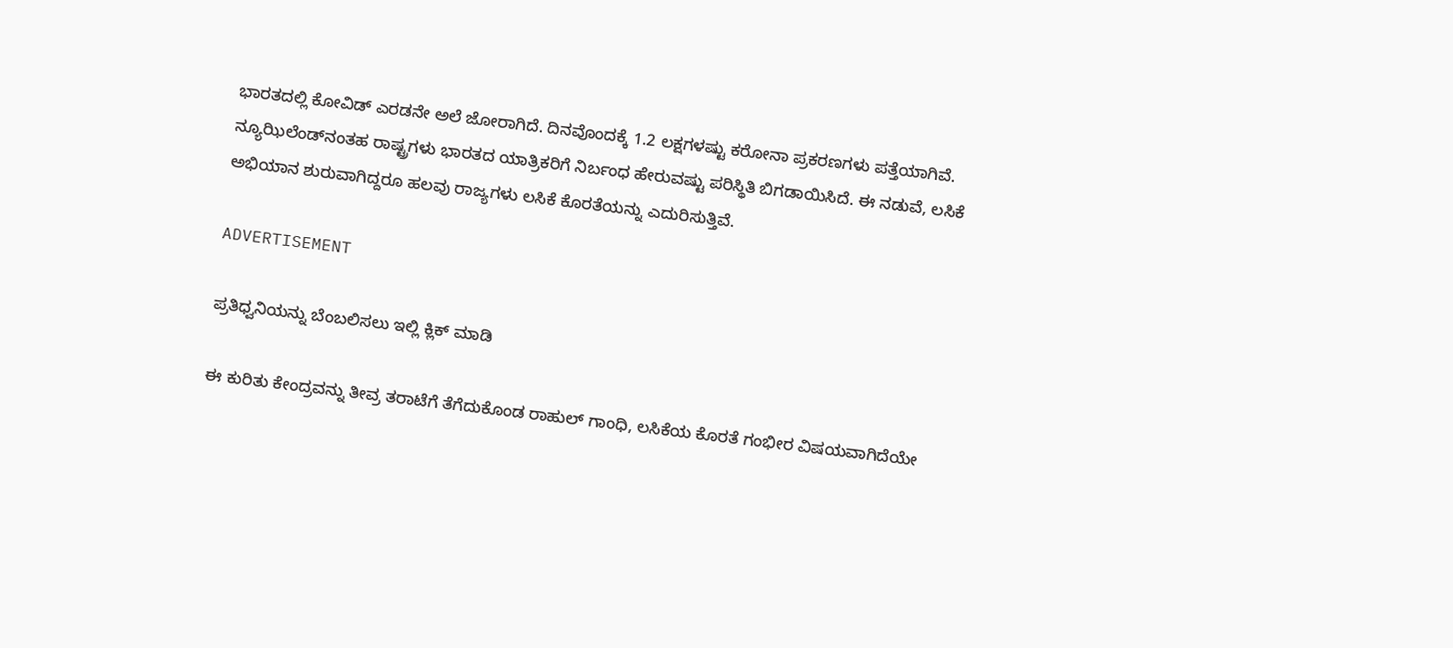ಭಾರತದಲ್ಲಿ ಕೋವಿಡ್‌ ಎರಡನೇ ಅಲೆ ಜೋರಾಗಿದೆ. ದಿನವೊಂದಕ್ಕೆ 1.2 ಲಕ್ಷಗಳಷ್ಟು ಕರೋನಾ ಪ್ರಕರಣಗಳು ಪತ್ತೆಯಾಗಿವೆ. ನ್ಯೂಝಿಲೆಂಡ್‌ನಂತಹ ರಾಷ್ಟ್ರಗಳು ಭಾರತದ ಯಾತ್ರಿಕರಿಗೆ ನಿರ್ಬಂಧ ಹೇರುವಷ್ಟು ಪರಿಸ್ಥಿತಿ ಬಿಗಡಾಯಿಸಿದೆ. ಈ ನಡುವೆ, ಲಸಿಕೆ ಅಭಿಯಾನ ಶುರುವಾಗಿದ್ದರೂ ಹಲವು ರಾಜ್ಯಗಳು ಲಸಿಕೆ ಕೊರತೆಯನ್ನು ಎದುರಿಸುತ್ತಿವೆ.

ADVERTISEMENT

ಪ್ರತಿಧ್ವನಿಯನ್ನು ಬೆಂಬಲಿಸಲು ಇಲ್ಲಿ ಕ್ಲಿಕ್‌ ಮಾಡಿ

ಈ ಕುರಿತು ಕೇಂದ್ರವನ್ನು ತೀವ್ರ ತರಾಟೆಗೆ ತೆಗೆದುಕೊಂಡ ರಾಹುಲ್‌ ಗಾಂಧಿ, ಲಸಿಕೆಯ ಕೊರತೆ ಗಂಭೀರ ವಿಷಯವಾಗಿದೆಯೇ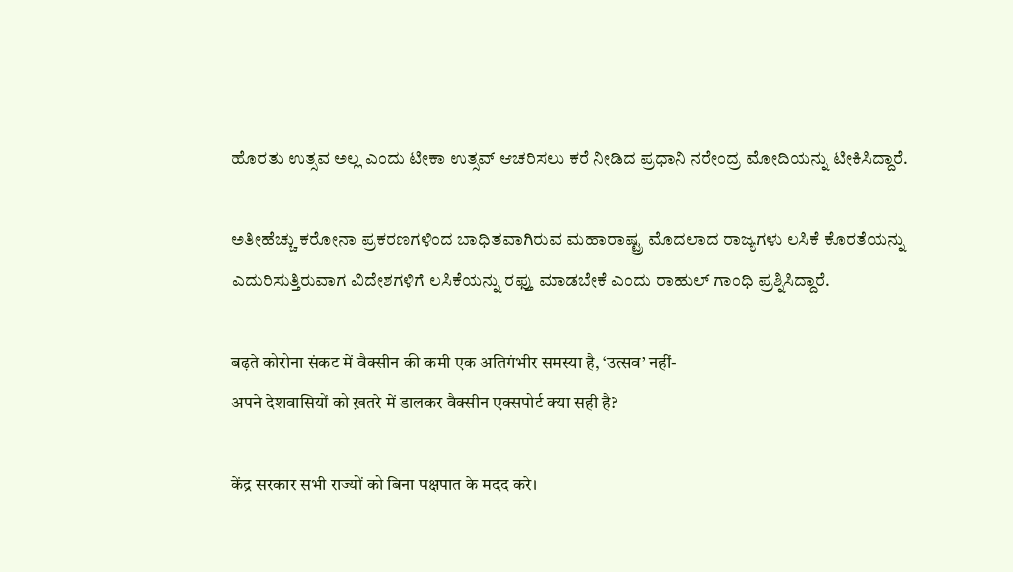ಹೊರತು ಉತ್ಸವ ಅಲ್ಲ ಎಂದು ಟೀಕಾ ಉತ್ಸವ್‌ ಆಚರಿಸಲು ಕರೆ ನೀಡಿದ ಪ್ರಧಾನಿ ನರೇಂದ್ರ ಮೋದಿಯನ್ನು ಟೀಕಿಸಿದ್ದಾರೆ.

ಅತೀಹೆಚ್ಚು ಕರೋನಾ ಪ್ರಕರಣಗಳಿಂದ ಬಾಧಿತವಾಗಿರುವ ಮಹಾರಾಷ್ಟ್ರ ಮೊದಲಾದ ರಾಜ್ಯಗಳು ಲಸಿಕೆ ಕೊರತೆಯನ್ನು ಎದುರಿಸುತ್ತಿರುವಾಗ ವಿದೇಶಗಳಿಗೆ ಲಸಿಕೆಯನ್ನು ರಫ್ತು ಮಾಡಬೇಕೆ ಎಂದು ರಾಹುಲ್‌ ಗಾಂಧಿ ಪ್ರಶ್ನಿಸಿದ್ದಾರೆ.

बढ़ते कोरोना संकट में वैक्सीन की कमी एक अतिगंभीर समस्या है, ‘उत्सव’ नहीं-
अपने देशवासियों को ख़तरे में डालकर वैक्सीन एक्सपोर्ट क्या सही है?

केंद्र सरकार सभी राज्यों को बिना पक्षपात के मदद करे।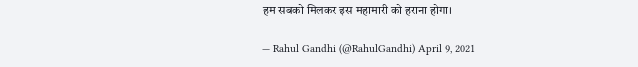हम सबको मिलकर इस महामारी को हराना होगा।

— Rahul Gandhi (@RahulGandhi) April 9, 2021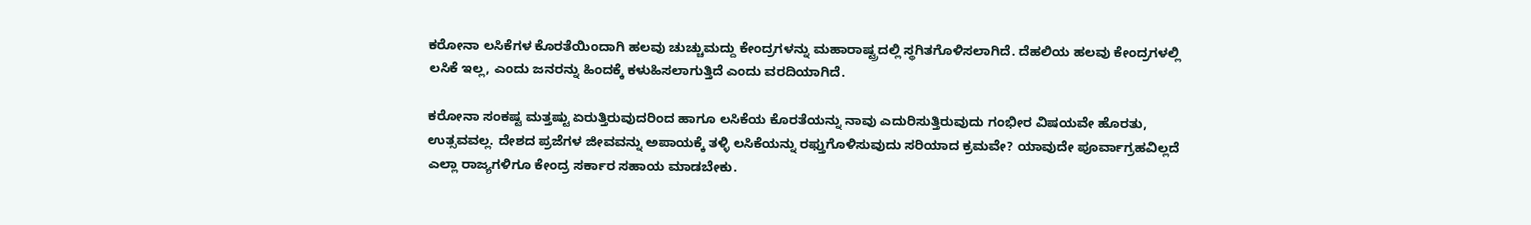ಕರೋನಾ ಲಸಿಕೆಗಳ ಕೊರತೆಯಿಂದಾಗಿ ಹಲವು ಚುಚ್ಚುಮದ್ದು ಕೇಂದ್ರಗಳನ್ನು ಮಹಾರಾಷ್ಟ್ರದಲ್ಲಿ ಸ್ಥಗಿತಗೊಳಿಸಲಾಗಿದೆ. ದೆಹಲಿಯ ಹಲವು ಕೇಂದ್ರಗಳಲ್ಲಿ ಲಸಿಕೆ ಇಲ್ಲ, ಎಂದು ಜನರನ್ನು ಹಿಂದಕ್ಕೆ ಕಳುಹಿಸಲಾಗುತ್ತಿದೆ ಎಂದು ವರದಿಯಾಗಿದೆ.

ಕರೋನಾ ಸಂಕಷ್ಟ ಮತ್ತಷ್ಟು ಏರುತ್ತಿರುವುದರಿಂದ ಹಾಗೂ ಲಸಿಕೆಯ ಕೊರತೆಯನ್ನು ನಾವು ಎದುರಿಸುತ್ತಿರುವುದು ಗಂಭೀರ ವಿಷಯವೇ ಹೊರತು, ಉತ್ಸವವಲ್ಲ. ದೇಶದ ಪ್ರಜೆಗಳ ಜೀವವನ್ನು ಅಪಾಯಕ್ಕೆ ತಳ್ಳಿ ಲಸಿಕೆಯನ್ನು ರಫ್ತುಗೊಳಿಸುವುದು ಸರಿಯಾದ ಕ್ರಮವೇ? ಯಾವುದೇ ಪೂರ್ವಾಗ್ರಹವಿಲ್ಲದೆ ಎಲ್ಲಾ ರಾಜ್ಯಗಳಿಗೂ ಕೇಂದ್ರ ಸರ್ಕಾರ ಸಹಾಯ ಮಾಡಬೇಕು.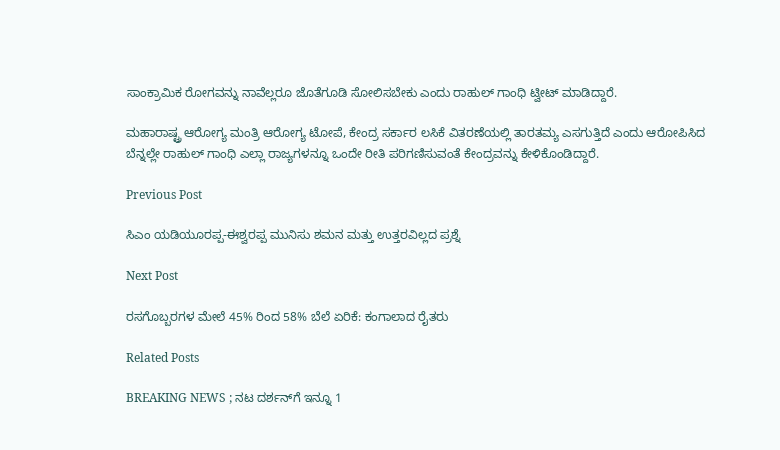ಸಾಂಕ್ರಾಮಿಕ ರೋಗವನ್ನು ನಾವೆಲ್ಲರೂ ಜೊತೆಗೂಡಿ ಸೋಲಿಸಬೇಕು ಎಂದು ರಾಹುಲ್‌ ಗಾಂಧಿ ಟ್ವೀಟ್‌ ಮಾಡಿದ್ದಾರೆ.

ಮಹಾರಾಷ್ಟ್ರ ಆರೋಗ್ಯ ಮಂತ್ರಿ ಆರೋಗ್ಯ ಟೋಪೆ, ಕೇಂದ್ರ ಸರ್ಕಾರ ಲಸಿಕೆ ವಿತರಣೆಯಲ್ಲಿ ತಾರತಮ್ಯ ಎಸಗುತ್ತಿದೆ ಎಂದು ಆರೋಪಿಸಿದ ಬೆನ್ನಲ್ಲೇ ರಾಹುಲ್‌ ಗಾಂಧಿ ಎಲ್ಲಾ ರಾಜ್ಯಗಳನ್ನೂ ಒಂದೇ ರೀತಿ ಪರಿಗಣಿಸುವಂತೆ ಕೇಂದ್ರವನ್ನು ಕೇಳಿಕೊಂಡಿದ್ದಾರೆ.

Previous Post

ಸಿಎಂ ಯಡಿಯೂರಪ್ಪ-ಈಶ್ವರಪ್ಪ ಮುನಿಸು ಶಮನ ಮತ್ತು ಉತ್ತರವಿಲ್ಲದ ಪ್ರಶ್ನೆ

Next Post

ರಸಗೊಬ್ಬರಗಳ ಮೇಲೆ 45% ರಿಂದ 58% ಬೆಲೆ ಏರಿಕೆ: ಕಂಗಾಲಾದ ರೈತರು

Related Posts

BREAKING NEWS ; ನಟ ದರ್ಶನ್‌ಗೆ ಇನ್ನೂ 1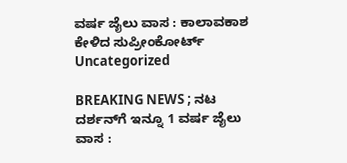ವರ್ಷ ಜೈಲು ವಾಸ : ಕಾಲಾವಕಾಶ ಕೇಳಿದ ಸುಪ್ರೀಂಕೋರ್ಟ್‌
Uncategorized

BREAKING NEWS ; ನಟ ದರ್ಶನ್‌ಗೆ ಇನ್ನೂ 1 ವರ್ಷ ಜೈಲು ವಾಸ :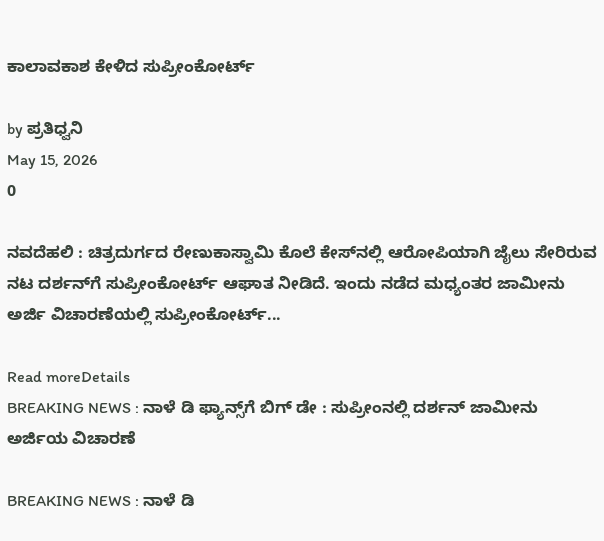ಕಾಲಾವಕಾಶ ಕೇಳಿದ ಸುಪ್ರೀಂಕೋರ್ಟ್‌

by ಪ್ರತಿಧ್ವನಿ
May 15, 2026
0

ನವದೆಹಲಿ : ಚಿತ್ರದುರ್ಗದ ರೇಣುಕಾಸ್ವಾಮಿ ಕೊಲೆ ಕೇಸ್‌ನಲ್ಲಿ ಆರೋಪಿಯಾಗಿ ಜೈಲು ಸೇರಿರುವ ನಟ ದರ್ಶನ್‌ಗೆ ಸುಪ್ರೀಂಕೋರ್ಟ್‌ ಆಘಾತ ನೀಡಿದೆ. ಇಂದು ನಡೆದ ಮಧ್ಯಂತರ ಜಾಮೀನು ಅರ್ಜಿ ವಿಚಾರಣೆಯಲ್ಲಿ ಸುಪ್ರೀಂಕೋರ್ಟ್‌...

Read moreDetails
BREAKING NEWS : ನಾಳೆ ಡಿ ಫ್ಯಾನ್ಸ್‌ಗೆ ಬಿಗ್‌ ಡೇ : ಸುಪ್ರೀಂನಲ್ಲಿ ದರ್ಶನ್ ಜಾಮೀನು ಅರ್ಜಿಯ ವಿಚಾರಣೆ

BREAKING NEWS : ನಾಳೆ ಡಿ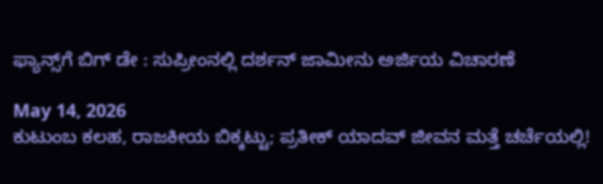ಫ್ಯಾನ್ಸ್‌ಗೆ ಬಿಗ್‌ ಡೇ : ಸುಪ್ರೀಂನಲ್ಲಿ ದರ್ಶನ್ ಜಾಮೀನು ಅರ್ಜಿಯ ವಿಚಾರಣೆ

May 14, 2026
ಕುಟುಂಬ ಕಲಹ, ರಾಜಕೀಯ ಬಿಕ್ಕಟ್ಟು; ಪ್ರತೀಕ್ ಯಾದವ್ ಜೀವನ ಮತ್ತೆ ಚರ್ಚೆಯಲ್ಲಿ!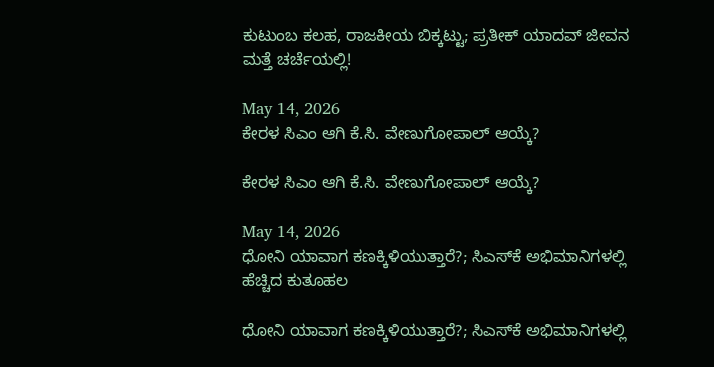ಕುಟುಂಬ ಕಲಹ, ರಾಜಕೀಯ ಬಿಕ್ಕಟ್ಟು; ಪ್ರತೀಕ್ ಯಾದವ್ ಜೀವನ ಮತ್ತೆ ಚರ್ಚೆಯಲ್ಲಿ!

May 14, 2026
ಕೇರಳ ಸಿಎಂ ಆಗಿ ಕೆ.ಸಿ. ವೇಣುಗೋಪಾಲ್ ಆಯ್ಕೆ?

ಕೇರಳ ಸಿಎಂ ಆಗಿ ಕೆ.ಸಿ. ವೇಣುಗೋಪಾಲ್ ಆಯ್ಕೆ?

May 14, 2026
ಧೋನಿ ಯಾವಾಗ ಕಣಕ್ಕಿಳಿಯುತ್ತಾರೆ?; ಸಿಎಸ್‌ಕೆ ಅಭಿಮಾನಿಗಳಲ್ಲಿ ಹೆಚ್ಚಿದ ಕುತೂಹಲ

ಧೋನಿ ಯಾವಾಗ ಕಣಕ್ಕಿಳಿಯುತ್ತಾರೆ?; ಸಿಎಸ್‌ಕೆ ಅಭಿಮಾನಿಗಳಲ್ಲಿ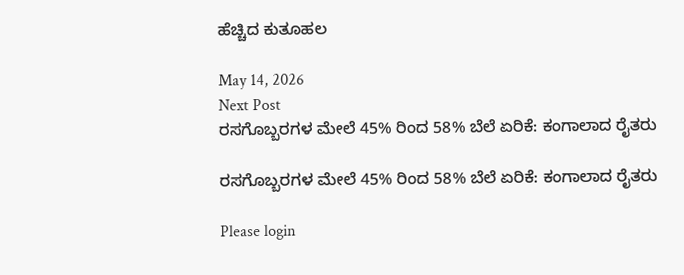ಹೆಚ್ಚಿದ ಕುತೂಹಲ

May 14, 2026
Next Post
ರಸಗೊಬ್ಬರಗಳ ಮೇಲೆ 45% ರಿಂದ 58% ಬೆಲೆ ಏರಿಕೆ: ಕಂಗಾಲಾದ ರೈತರು

ರಸಗೊಬ್ಬರಗಳ ಮೇಲೆ 45% ರಿಂದ 58% ಬೆಲೆ ಏರಿಕೆ: ಕಂಗಾಲಾದ ರೈತರು

Please login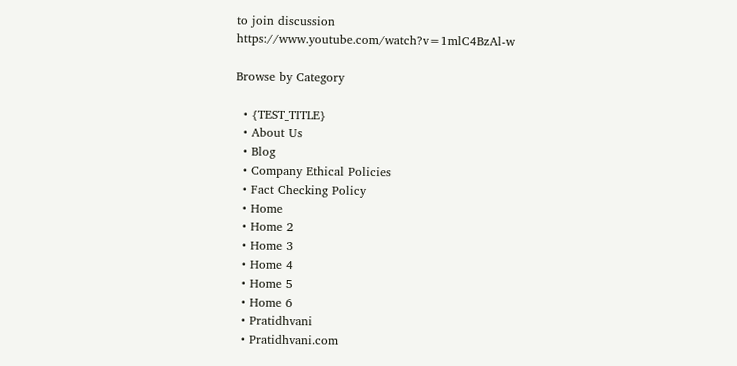to join discussion
https://www.youtube.com/watch?v=1mlC4BzAl-w

Browse by Category

  • {TEST_TITLE}
  • About Us
  • Blog
  • Company Ethical Policies
  • Fact Checking Policy
  • Home
  • Home 2
  • Home 3
  • Home 4
  • Home 5
  • Home 6
  • Pratidhvani
  • Pratidhvani.com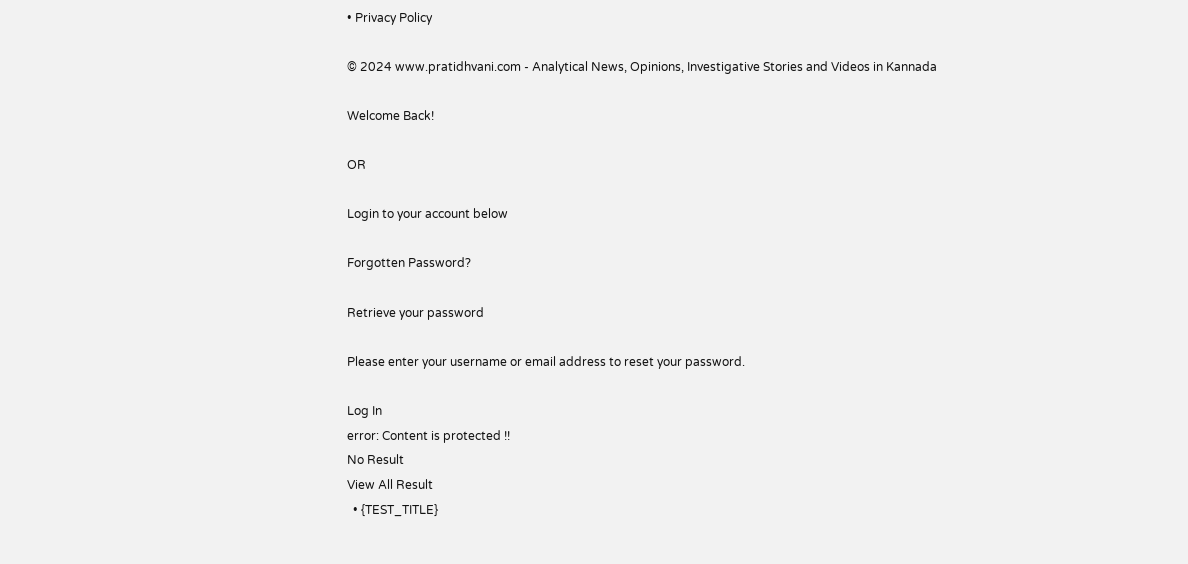• Privacy Policy

© 2024 www.pratidhvani.com - Analytical News, Opinions, Investigative Stories and Videos in Kannada

Welcome Back!

OR

Login to your account below

Forgotten Password?

Retrieve your password

Please enter your username or email address to reset your password.

Log In
error: Content is protected !!
No Result
View All Result
  • {TEST_TITLE}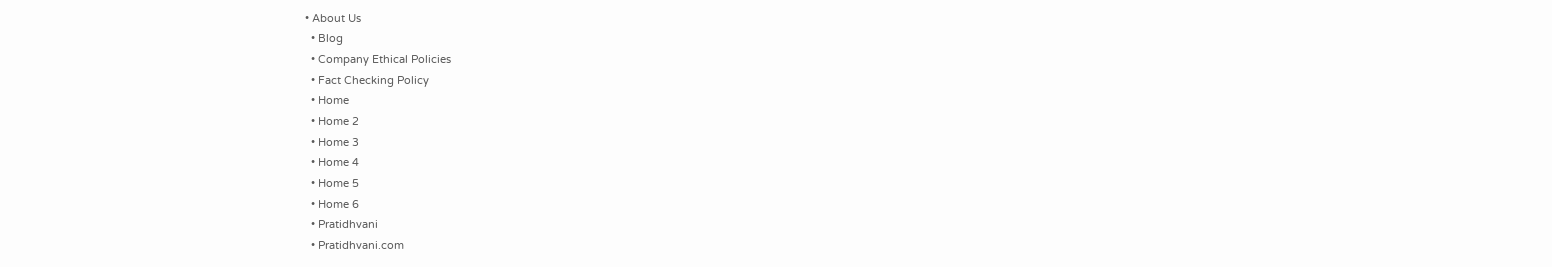• About Us
  • Blog
  • Company Ethical Policies
  • Fact Checking Policy
  • Home
  • Home 2
  • Home 3
  • Home 4
  • Home 5
  • Home 6
  • Pratidhvani
  • Pratidhvani.com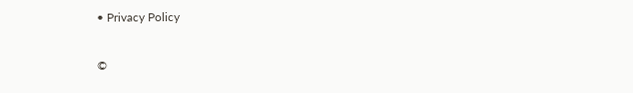• Privacy Policy

©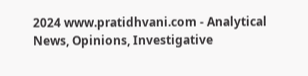2024 www.pratidhvani.com - Analytical News, Opinions, Investigative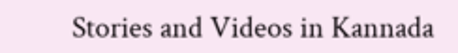Stories and Videos in Kannada